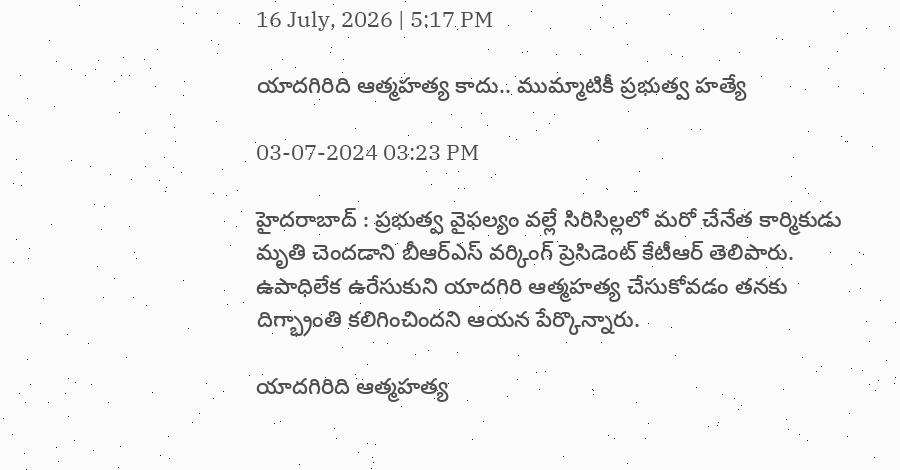16 July, 2026 | 5:17 PM

యాదగిరిది ఆత్మహత్య కాదు.. ముమ్మాటికీ ప్రభుత్వ హత్యే

03-07-2024 03:23 PM

హైదరాబాద్ : ప్రభుత్వ వైఫల్యం వల్లే సిరిసిల్లలో మరో చేనేత కార్మికుడు మృతి చెందడాని బీఆర్ఎస్ వర్కింగ్ ప్రెసిడెంట్ కేటీఆర్ తెలిపారు. ఉపాధిలేక ఉరేసుకుని యాదగిరి ఆత్మహత్య చేసుకోవడం తనకు దిగ్భ్రాంతి కలిగించిందని ఆయన పేర్కొన్నారు.

యాదగిరిది ఆత్మహత్య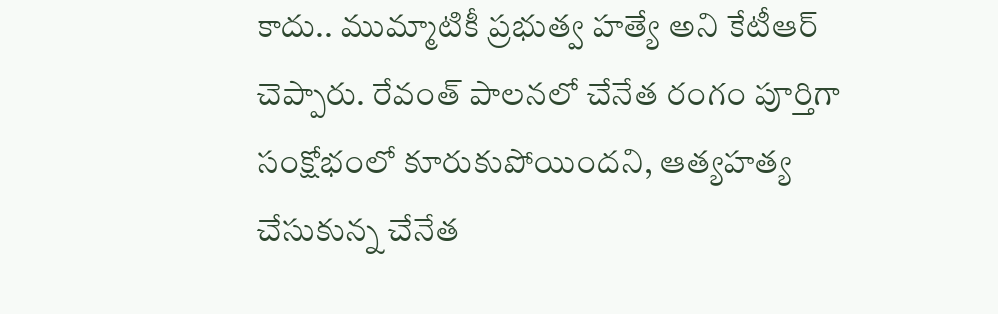కాదు.. ముమ్మాటికీ ప్రభుత్వ హత్యే అని కేటీఆర్ చెప్పారు. రేవంత్ పాలనలో చేనేత రంగం పూర్తిగా సంక్షోభంలో కూరుకుపోయిందని, ఆత్యహత్య చేసుకున్న చేనేత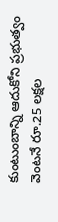కుంటుంబాన్ని ఆదుకోని ప్రభుత్వం వెంటనే రూ.25 లక్షల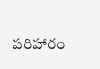పరిహారం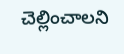చెల్లించాలని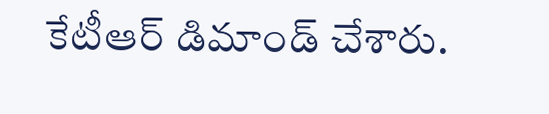కేటీఆర్ డిమాండ్ చేశారు.